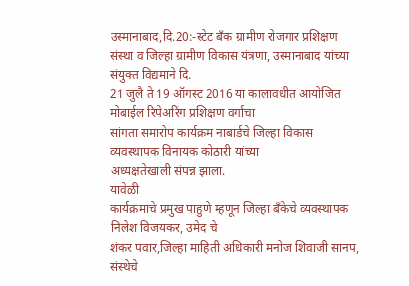उस्मानाबाद,दि.20:-स्टेट बँक ग्रामीण रोजगार प्रशिक्षण
संस्था व जिल्हा ग्रामीण विकास यंत्रणा, उस्मानाबाद यांच्या संयुक्त विद्यमाने दि.
21 जुलै ते 19 ऑगस्ट 2016 या कालावधीत आयोजित मोबाईल रिपेअरिंग प्रशिक्षण वर्गाचा
सांगता समारोप कार्यक्रम नाबार्डचे जिल्हा विकास व्यवस्थापक विनायक कोठारी यांच्या
अध्यक्षतेखाली संपन्न झाला.
यावेळी
कार्यक्रमाचे प्रमुख पाहुणे म्हणून जिल्हा बँकेचे व्यवस्थापक निलेश विजयकर, उमेद चे
शंकर पवार,जिल्हा माहिती अधिकारी मनोज शिवाजी सानप, संस्थेचे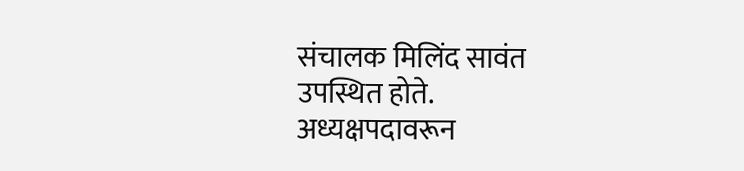संचालक मिलिंद सावंत
उपस्थित होते.
अध्यक्षपदावरून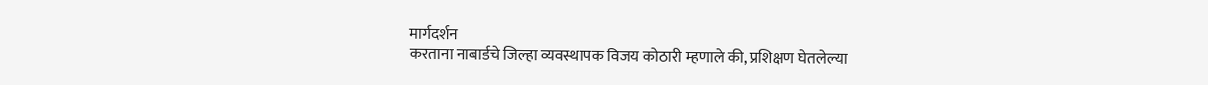मार्गदर्शन
करताना नाबार्डचे जिल्हा व्यवस्थापक विजय कोठारी म्हणाले की, प्रशिक्षण घेतलेल्या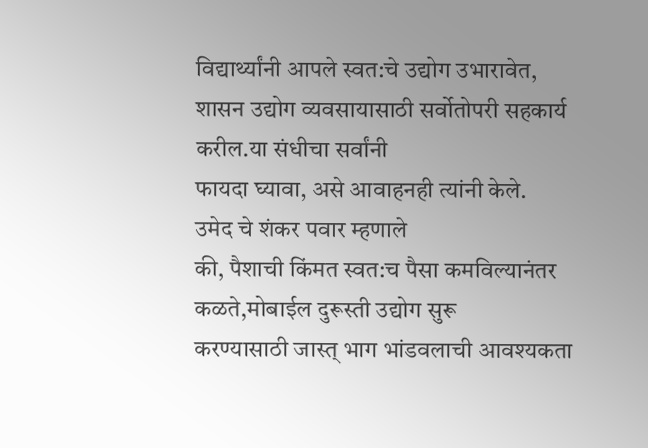विद्यार्थ्यांनी आपले स्वत:चे उद्योग उभारावेत,
शासन उद्योग व्यवसायासाठी सर्वोतोपरी सहकार्य करील.या संधीचा सर्वांनी
फायदा घ्यावा, असे आवाहनही त्यांनी केले.
उमेद चे शंकर पवार म्हणाले
की, पैशाची किंमत स्वत:च पैसा कमविल्यानंतर कळते,मोबाईल दुरूस्ती उद्योग सुरू
करण्यासाठी जास्त् भाग भांडवलाची आवश्यकता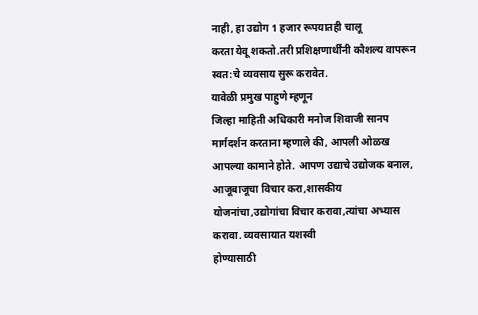नाही, हा उद्योग 1 हजार रूपयातही चालू
करता येवू शकतो.तरी प्रशिक्षणार्थींनी कौशल्य वापरून स्वत:चे व्यवसाय सुरू करावेत.
यावेळी प्रमुख पाहुणे म्हणून
जिल्हा माहिती अधिकारी मनोज शिवाजी सानप मार्गदर्शन करताना म्हणाले की, आपली ओळख
आपल्या कामाने होते. आपण उद्याचे उद्योजक बनाल, आजूबाजूचा विचार करा,शासकीय
योजनांचा,उद्योगांचा विचार करावा,त्यांचा अभ्यास करावा. व्यवसायात यशस्वी
होण्यासाठी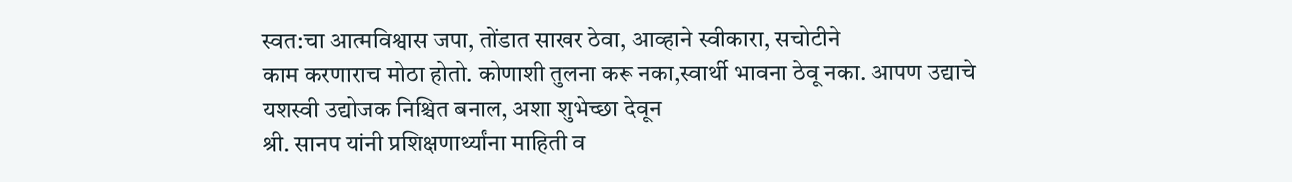स्वत:चा आत्मविश्वास जपा, तोंडात साखर ठेवा, आव्हाने स्वीकारा, सचोटीने
काम करणाराच मोठा होतो. कोणाशी तुलना करू नका,स्वार्थी भावना ठेवू नका. आपण उद्याचे
यशस्वी उद्योजक निश्चित बनाल, अशा शुभेच्छा देवून
श्री. सानप यांनी प्रशिक्षणार्थ्यांना माहिती व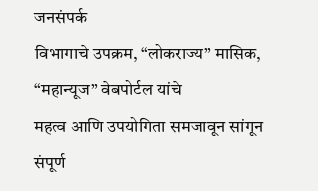जनसंपर्क
विभागाचे उपक्रम, “लोकराज्य” मासिक, “महान्यूज” वेबपोर्टल यांचे
महत्व आणि उपयोगिता समजावून सांगून
संपूर्ण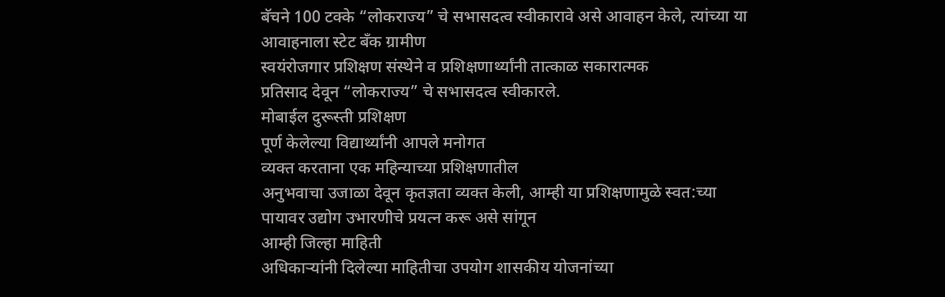बॅचने 100 टक्के “लोकराज्य” चे सभासदत्व स्वीकारावे असे आवाहन केले, त्यांच्या या
आवाहनाला स्टेट बॅंक ग्रामीण
स्वयंरोजगार प्रशिक्षण संस्थेने व प्रशिक्षणार्थ्यांनी तात्काळ सकारात्मक
प्रतिसाद देवून “लोकराज्य” चे सभासदत्व स्वीकारले.
मोबाईल दुरूस्ती प्रशिक्षण
पूर्ण केलेल्या विद्यार्थ्यांनी आपले मनोगत
व्यक्त करताना एक महिन्याच्या प्रशिक्षणातील
अनुभवाचा उजाळा देवून कृतज्ञता व्यक्त केली, आम्ही या प्रशिक्षणामुळे स्वत:च्या
पायावर उद्योग उभारणीचे प्रयत्न करू असे सांगून
आम्ही जिल्हा माहिती
अधिकाऱ्यांनी दिलेल्या माहितीचा उपयोग शासकीय योजनांच्या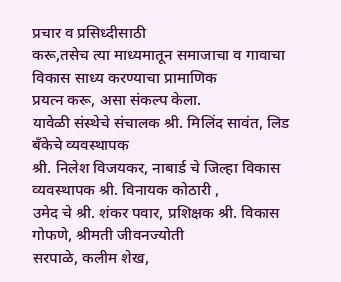प्रचार व प्रसिध्दीसाठी
करू,तसेच त्या माध्यमातून समाजाचा व गावाचा विकास साध्य करण्याचा प्रामाणिक
प्रयत्न करू, असा संकल्प केला.
यावेळी संस्थेचे संचालक श्री. मिलिंद सावंत, लिड बॅंकेचे व्यवस्थापक
श्री. निलेश विजयकर, नाबार्ड चे जिल्हा विकास व्यवस्थापक श्री. विनायक कोठारी ,
उमेद चे श्री. शंकर पवार, प्रशिक्षक श्री. विकास गोफणे, श्रीमती जीवनज्योती
सरपाळे, कलीम शेख,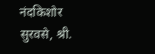नंदकिशोर सुरवसे, श्री.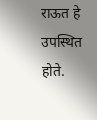राऊत हे उपस्थित होते.